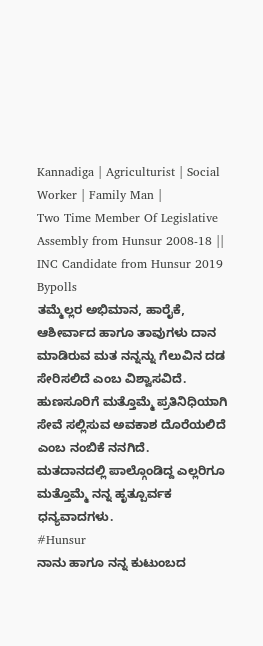Kannadiga | Agriculturist | Social Worker | Family Man |
Two Time Member Of Legislative Assembly from Hunsur 2008-18 || INC Candidate from Hunsur 2019 Bypolls
ತಮ್ಮೆಲ್ಲರ ಅಭಿಮಾನ, ಹಾರೈಕೆ, ಆಶೀರ್ವಾದ ಹಾಗೂ ತಾವುಗಳು ದಾನ ಮಾಡಿರುವ ಮತ ನನ್ನನ್ನು ಗೆಲುವಿನ ದಡ ಸೇರಿಸಲಿದೆ ಎಂಬ ವಿಶ್ವಾಸವಿದೆ. ಹುಣಸೂರಿಗೆ ಮತ್ತೊಮ್ಮೆ ಪ್ರತಿನಿಧಿಯಾಗಿ ಸೇವೆ ಸಲ್ಲಿಸುವ ಅವಕಾಶ ದೊರೆಯಲಿದೆ ಎಂಬ ನಂಬಿಕೆ ನನಗಿದೆ.
ಮತದಾನದಲ್ಲಿ ಪಾಲ್ಗೊಂಡಿದ್ದ ಎಲ್ಲರಿಗೂ ಮತ್ತೊಮ್ಮೆ ನನ್ನ ಹೃತ್ಪೂರ್ವಕ ಧನ್ಯವಾದಗಳು.
#Hunsur
ನಾನು ಹಾಗೂ ನನ್ನ ಕುಟುಂಬದ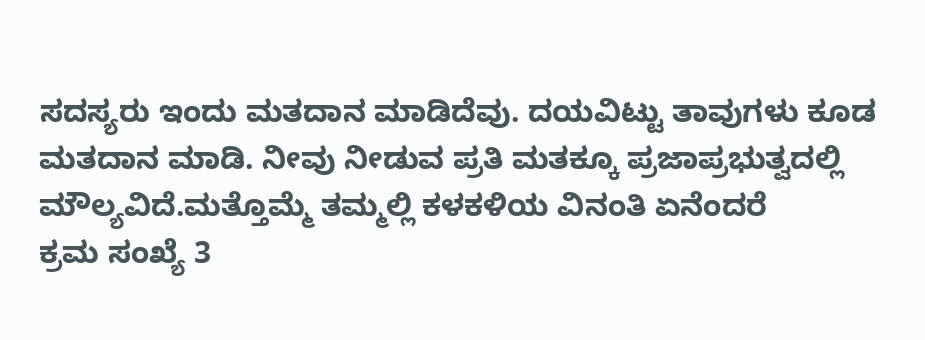ಸದಸ್ಯರು ಇಂದು ಮತದಾನ ಮಾಡಿದೆವು. ದಯವಿಟ್ಟು ತಾವುಗಳು ಕೂಡ ಮತದಾನ ಮಾಡಿ. ನೀವು ನೀಡುವ ಪ್ರತಿ ಮತಕ್ಕೂ ಪ್ರಜಾಪ್ರಭುತ್ವದಲ್ಲಿ ಮೌಲ್ಯವಿದೆ.ಮತ್ತೊಮ್ಮೆ ತಮ್ಮಲ್ಲಿ ಕಳಕಳಿಯ ವಿನಂತಿ ಏನೆಂದರೆ
ಕ್ರಮ ಸಂಖ್ಯೆ 3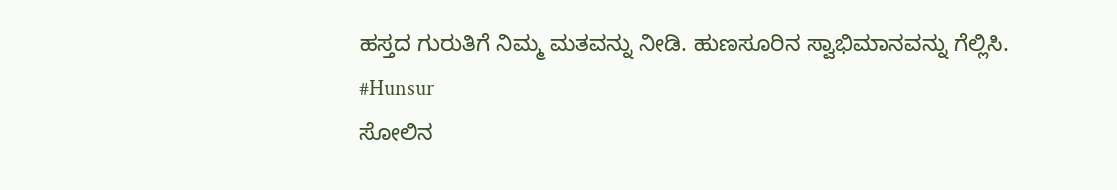ಹಸ್ತದ ಗುರುತಿಗೆ ನಿಮ್ಮ ಮತವನ್ನು ನೀಡಿ. ಹುಣಸೂರಿನ ಸ್ವಾಭಿಮಾನವನ್ನು ಗೆಲ್ಲಿಸಿ.
#Hunsur
ಸೋಲಿನ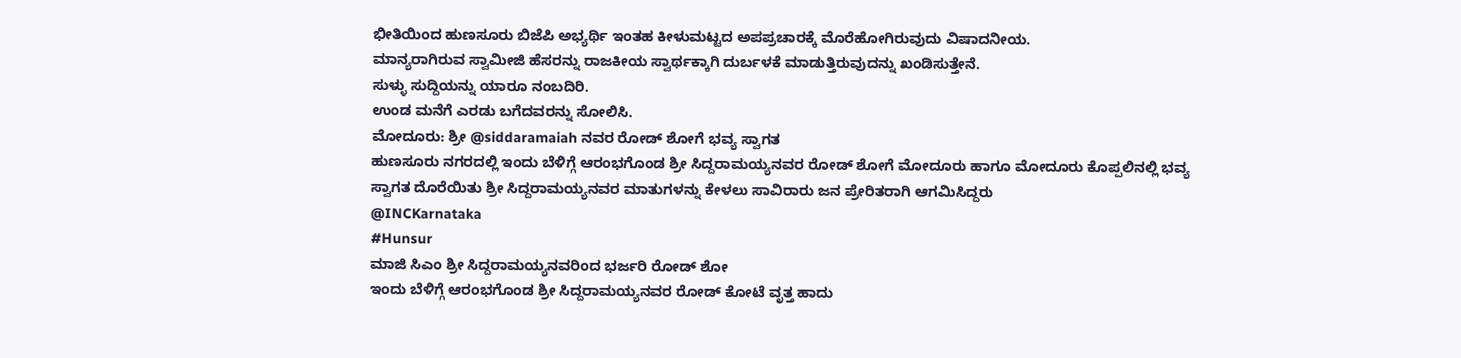ಭೀತಿಯಿಂದ ಹುಣಸೂರು ಬಿಜೆಪಿ ಅಭ್ಯರ್ಥಿ ಇಂತಹ ಕೀಳುಮಟ್ಟದ ಅಪಪ್ರಚಾರಕ್ಕೆ ಮೊರೆಹೋಗಿರುವುದು ವಿಷಾದನೀಯ.
ಮಾನ್ಯರಾಗಿರುವ ಸ್ವಾಮೀಜಿ ಹೆಸರನ್ನು ರಾಜಕೀಯ ಸ್ವಾರ್ಥಕ್ಕಾಗಿ ದುರ್ಬಳಕೆ ಮಾಡುತ್ತಿರುವುದನ್ನು ಖಂಡಿಸುತ್ತೇನೆ.
ಸುಳ್ಳು ಸುದ್ದಿಯನ್ನು ಯಾರೂ ನಂಬದಿರಿ.
ಉಂಡ ಮನೆಗೆ ಎರಡು ಬಗೆದವರನ್ನು ಸೋಲಿಸಿ.
ಮೋದೂರು: ಶ್ರೀ @siddaramaiah ನವರ ರೋಡ್ ಶೋಗೆ ಭವ್ಯ ಸ್ವಾಗತ
ಹುಣಸೂರು ನಗರದಲ್ಲಿ ಇಂದು ಬೆಳಿಗ್ಗೆ ಆರಂಭಗೊಂಡ ಶ್ರೀ ಸಿದ್ದರಾಮಯ್ಯನವರ ರೋಡ್ ಶೋಗೆ ಮೋದೂರು ಹಾಗೂ ಮೋದೂರು ಕೊಪ್ಪಲಿನಲ್ಲಿ ಭವ್ಯ ಸ್ವಾಗತ ದೊರೆಯಿತು ಶ್ರೀ ಸಿದ್ದರಾಮಯ್ಯನವರ ಮಾತುಗಳನ್ನು ಕೇಳಲು ಸಾವಿರಾರು ಜನ ಪ್ರೇರಿತರಾಗಿ ಆಗಮಿಸಿದ್ದರು
@INCKarnataka
#Hunsur
ಮಾಜಿ ಸಿಎಂ ಶ್ರೀ ಸಿದ್ದರಾಮಯ್ಯನವರಿಂದ ಭರ್ಜರಿ ರೋಡ್ ಶೋ
ಇಂದು ಬೆಳಿಗ್ಗೆ ಆರಂಭಗೊಂಡ ಶ್ರೀ ಸಿದ್ದರಾಮಯ್ಯನವರ ರೋಡ್ ಕೋಟೆ ವೃತ್ತ ಹಾದು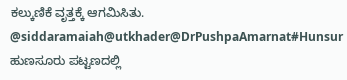ಕಲ್ಕುಣಿಕೆ ವೃತ್ತಕ್ಕೆ ಆಗಮಿಸಿತು.
@siddaramaiah@utkhader@DrPushpaAmarnat#Hunsur
ಹುಣಸೂರು ಪಟ್ಟಣದಲ್ಲಿ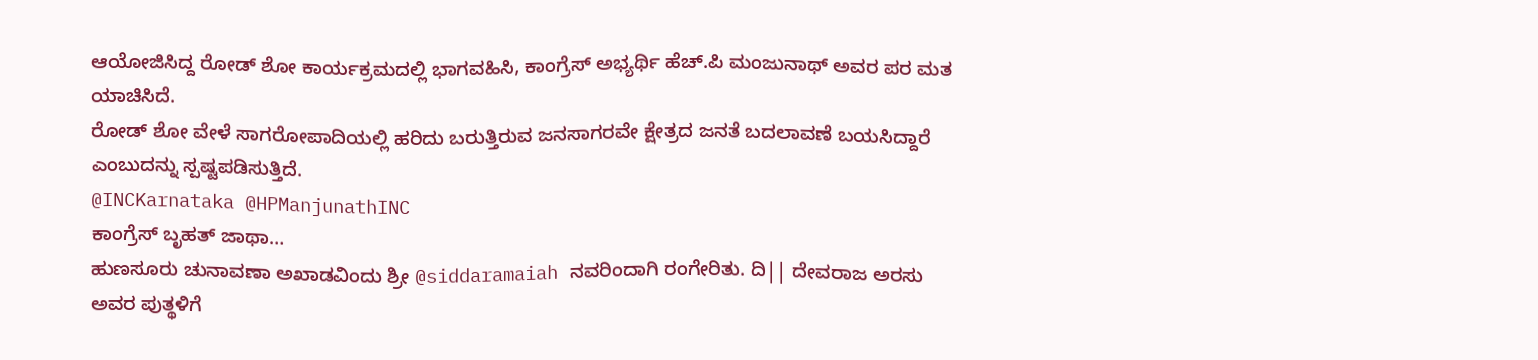ಆಯೋಜಿಸಿದ್ದ ರೋಡ್ ಶೋ ಕಾರ್ಯಕ್ರಮದಲ್ಲಿ ಭಾಗವಹಿಸಿ, ಕಾಂಗ್ರೆಸ್ ಅಭ್ಯರ್ಥಿ ಹೆಚ್.ಪಿ ಮಂಜುನಾಥ್ ಅವರ ಪರ ಮತ ಯಾಚಿಸಿದೆ.
ರೋಡ್ ಶೋ ವೇಳೆ ಸಾಗರೋಪಾದಿಯಲ್ಲಿ ಹರಿದು ಬರುತ್ತಿರುವ ಜನಸಾಗರವೇ ಕ್ಷೇತ್ರದ ಜನತೆ ಬದಲಾವಣೆ ಬಯಸಿದ್ದಾರೆ ಎಂಬುದನ್ನು ಸ್ಪಷ್ಟಪಡಿಸುತ್ತಿದೆ.
@INCKarnataka @HPManjunathINC
ಕಾಂಗ್ರೆಸ್ ಬೃಹತ್ ಜಾಥಾ…
ಹುಣಸೂರು ಚುನಾವಣಾ ಅಖಾಡವಿಂದು ಶ್ರೀ @siddaramaiah ನವರಿಂದಾಗಿ ರಂಗೇರಿತು. ದಿ|| ದೇವರಾಜ ಅರಸು ಅವರ ಪುತ್ಥಳಿಗೆ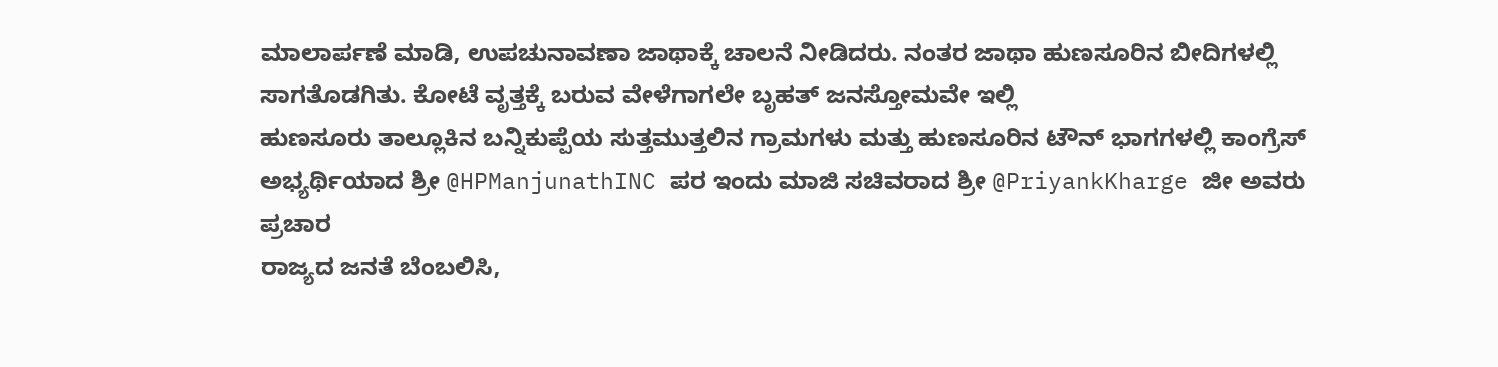ಮಾಲಾರ್ಪಣೆ ಮಾಡಿ, ಉಪಚುನಾವಣಾ ಜಾಥಾಕ್ಕೆ ಚಾಲನೆ ನೀಡಿದರು. ನಂತರ ಜಾಥಾ ಹುಣಸೂರಿನ ಬೀದಿಗಳಲ್ಲಿ ಸಾಗತೊಡಗಿತು. ಕೋಟೆ ವೃತ್ತಕ್ಕೆ ಬರುವ ವೇಳೆಗಾಗಲೇ ಬೃಹತ್ ಜನಸ್ತೋಮವೇ ಇಲ್ಲಿ
ಹುಣಸೂರು ತಾಲ್ಲೂಕಿನ ಬನ್ನಿಕುಪ್ಪೆಯ ಸುತ್ತಮುತ್ತಲಿನ ಗ್ರಾಮಗಳು ಮತ್ತು ಹುಣಸೂರಿನ ಟೌನ್ ಭಾಗಗಳಲ್ಲಿ ಕಾಂಗ್ರೆಸ್ ಅಭ್ಯರ್ಥಿಯಾದ ಶ್ರೀ @HPManjunathINC ಪರ ಇಂದು ಮಾಜಿ ಸಚಿವರಾದ ಶ್ರೀ @PriyankKharge ಜೀ ಅವರು ಪ್ರಚಾರ
ರಾಜ್ಯದ ಜನತೆ ಬೆಂಬಲಿಸಿ,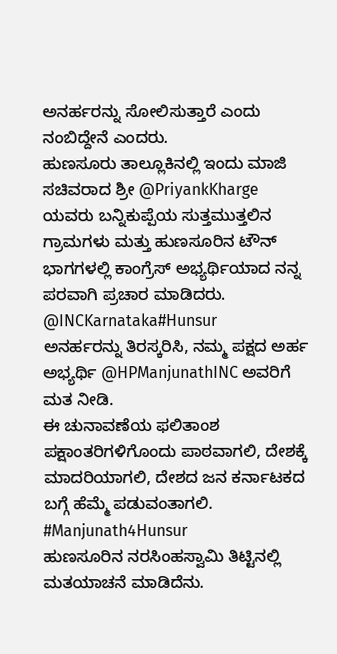ಅನರ್ಹರನ್ನು ಸೋಲಿಸುತ್ತಾರೆ ಎಂದು ನಂಬಿದ್ದೇನೆ ಎಂದರು.
ಹುಣಸೂರು ತಾಲ್ಲೂಕಿನಲ್ಲಿ ಇಂದು ಮಾಜಿ ಸಚಿವರಾದ ಶ್ರೀ @PriyankKharge ಯವರು ಬನ್ನಿಕುಪ್ಪೆಯ ಸುತ್ತಮುತ್ತಲಿನ ಗ್ರಾಮಗಳು ಮತ್ತು ಹುಣಸೂರಿನ ಟೌನ್ ಭಾಗಗಳಲ್ಲಿ ಕಾಂಗ್ರೆಸ್ ಅಭ್ಯರ್ಥಿಯಾದ ನನ್ನ ಪರವಾಗಿ ಪ್ರಚಾರ ಮಾಡಿದರು.
@INCKarnataka#Hunsur
ಅನರ್ಹರನ್ನು ತಿರಸ್ಕರಿಸಿ, ನಮ್ಮ ಪಕ್ಷದ ಅರ್ಹ ಅಭ್ಯರ್ಥಿ @HPManjunathINC ಅವರಿಗೆ ಮತ ನೀಡಿ.
ಈ ಚುನಾವಣೆಯ ಫಲಿತಾಂಶ ಪಕ್ಷಾಂತರಿಗಳಿಗೊಂದು ಪಾಠವಾಗಲಿ, ದೇಶಕ್ಕೆ ಮಾದರಿಯಾಗಲಿ, ದೇಶದ ಜನ ಕರ್ನಾಟಕದ ಬಗ್ಗೆ ಹೆಮ್ಮೆ ಪಡುವಂತಾಗಲಿ.
#Manjunath4Hunsur
ಹುಣಸೂರಿನ ನರಸಿಂಹಸ್ವಾಮಿ ತಿಟ್ಟಿನಲ್ಲಿ ಮತಯಾಚನೆ ಮಾಡಿದೆನು.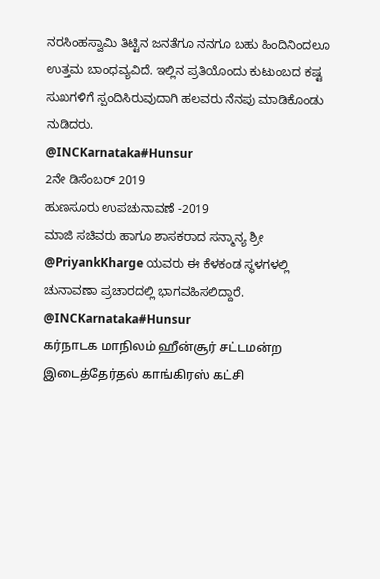ನರಸಿಂಹಸ್ವಾಮಿ ತಿಟ್ಟಿನ ಜನತೆಗೂ ನನಗೂ ಬಹು ಹಿಂದಿನಿಂದಲೂ ಉತ್ತಮ ಬಾಂಧವ್ಯವಿದೆ. ಇಲ್ಲಿನ ಪ್ರತಿಯೊಂದು ಕುಟುಂಬದ ಕಷ್ಟ ಸುಖಗಳಿಗೆ ಸ್ಪಂದಿಸಿರುವುದಾಗಿ ಹಲವರು ನೆನಪು ಮಾಡಿಕೊಂಡು ನುಡಿದರು.
@INCKarnataka#Hunsur
2ನೇ ಡಿಸೆಂಬರ್ 2019
ಹುಣಸೂರು ಉಪಚುನಾವಣೆ -2019
ಮಾಜಿ ಸಚಿವರು ಹಾಗೂ ಶಾಸಕರಾದ ಸನ್ಮಾನ್ಯ ಶ್ರೀ @PriyankKharge ಯವರು ಈ ಕೆಳಕಂಡ ಸ್ಥಳಗಳಲ್ಲಿ ಚುನಾವಣಾ ಪ್ರಚಾರದಲ್ಲಿ ಭಾಗವಹಿಸಲಿದ್ದಾರೆ.
@INCKarnataka#Hunsur
கர்நாடக மாநிலம் ஹீன்சூர் சட்டமன்ற இடைத்தேர்தல் காங்கிரஸ் கட்சி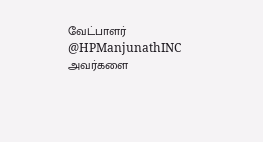வேட்பாளர் @HPManjunathINC அவர்களை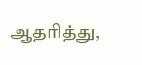ஆதரித்து,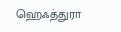ஹெஃத்துரா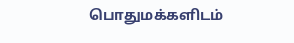பொதுமக்களிடம்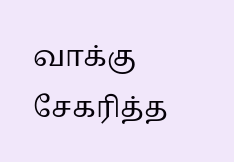வாக்கு சேகரித்த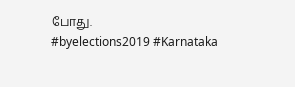போது.
#byelections2019 #Karnataka